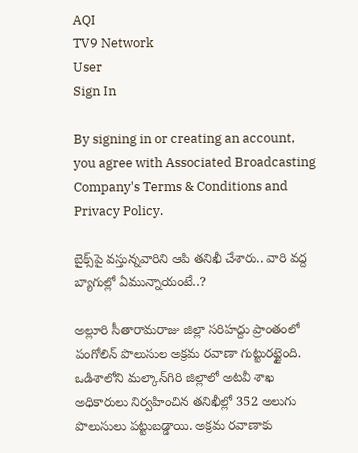AQI
TV9 Network
User
Sign In

By signing in or creating an account, you agree with Associated Broadcasting Company's Terms & Conditions and Privacy Policy.

బైక్స్‌పై వస్తున్నవారిని ఆపి తనిఖీ చేశారు.. వారి వద్ద బ్యాగుల్లో ఏమున్నాయంటే..?

అల్లూరి సీతారామరాజు జిల్లా సరిహద్దు ప్రాంతంలో పంగోలిన్‌ పొలుసుల అక్రమ రవాణా గుట్టురట్టైంది. ఒడిశాలోని మల్కాన్‌గిరి జిల్లాలో అటవీ శాఖ అధికారులు నిర్వహించిన తనిఖీల్లో 352 అలుగు పొలుసులు పట్టుబడ్డాయి. అక్రమ రవాణాకు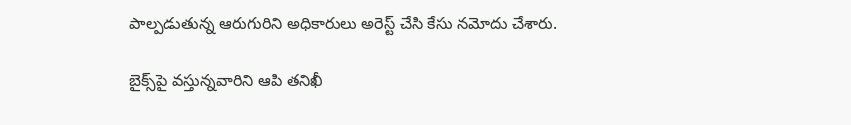పాల్పడుతున్న ఆరుగురిని అధికారులు అరెస్ట్‌ చేసి కేసు నమోదు చేశారు.

బైక్స్‌పై వస్తున్నవారిని ఆపి తనిఖీ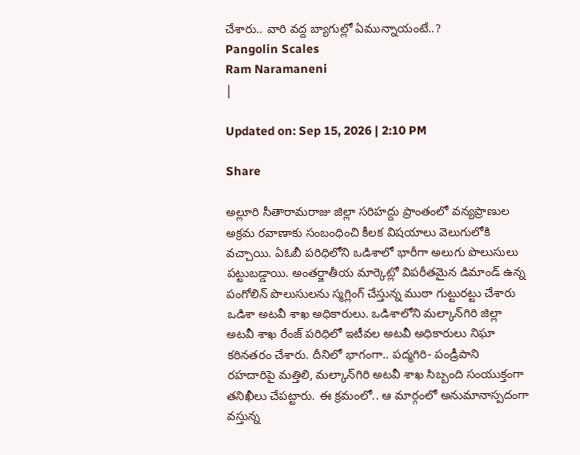చేశారు.. వారి వద్ద బ్యాగుల్లో ఏమున్నాయంటే..?
Pangolin Scales
Ram Naramaneni
|

Updated on: Sep 15, 2026 | 2:10 PM

Share

అల్లూరి సీతారామరాజు జిల్లా సరిహద్దు ప్రాంతంలో వన్యప్రాణుల అక్రమ రవాణాకు సంబంధించి కీలక విషయాలు వెలుగులోకి వచ్చాయి. ఏఓబీ పరిధిలోని ఒడిశాలో భారీగా అలుగు పొలుసులు పట్టుబడ్డాయి. అంతర్జాతీయ మార్కెట్లో విపరీతమైన డిమాండ్ ఉన్న పంగోలిన్ పొలుసులను స్మగ్లింగ్ చేస్తున్న ముఠా గుట్టురట్టు చేశారు ఒడిశా అటవీ శాఖ అధికారులు. ఒడిశాలోని మల్కాన్‌గిరి జిల్లా అటవీ శాఖ రేంజ్ పరిధిలో ఇటీవల అటవీ అధికారులు నిఘా కఠినతరం చేశారు. దీనిలో భాగంగా.. పద్మగిరి- పండ్రీపాని రహదారిపై మత్తిలి, మల్కాన్‌గిరి అటవీ శాఖ సిబ్బంది సంయుక్తంగా తనిఖీలు చేపట్టారు. ఈ క్రమంలో.. ఆ మార్గంలో అనుమానాస్పదంగా వస్తున్న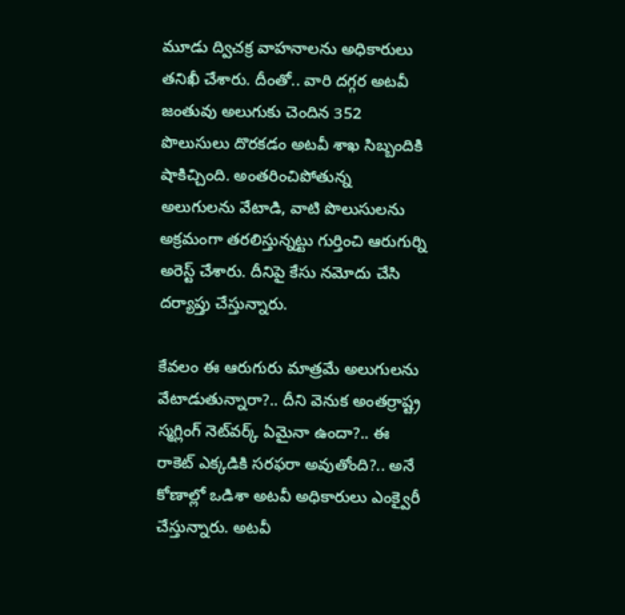మూడు ద్విచక్ర వాహనాలను అధికారులు తనిఖీ చేశారు. దీంతో.. వారి దగ్గర అటవీ జంతువు అలుగుకు చెందిన 352 పొలుసులు దొరకడం అటవీ శాఖ సిబ్బందికి షాకిచ్చింది. అంతరించిపోతున్న అలుగులను వేటాడి, వాటి పొలుసులను అక్రమంగా తరలిస్తున్నట్టు గుర్తించి ఆరుగుర్ని అరెస్ట్‌ చేశారు. దీనిపై కేసు నమోదు చేసి దర్యాప్తు చేస్తున్నారు.

కేవలం ఈ ఆరుగురు మాత్రమే అలుగులను వేటాడుతున్నారా?.. దీని వెనుక అంతర్రాష్ట్ర స్మగ్లింగ్ నెట్‌వర్క్ ఏమైనా ఉందా?.. ఈ రాకెట్ ఎక్కడికి సరఫరా అవుతోంది?.. అనే కోణాల్లో ఒడిశా అటవీ అధికారులు ఎంక్వైరీ చేస్తున్నారు. అటవీ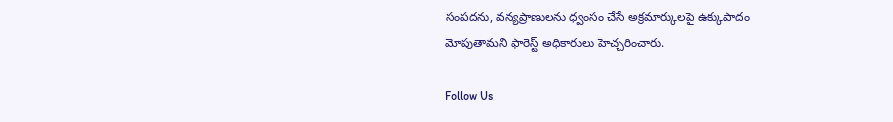సంపదను, వన్యప్రాణులను ధ్వంసం చేసే అక్రమార్కులపై ఉక్కుపాదం మోపుతామని ఫారెస్ట్‌ అధికారులు హెచ్చరించారు.

Follow Us